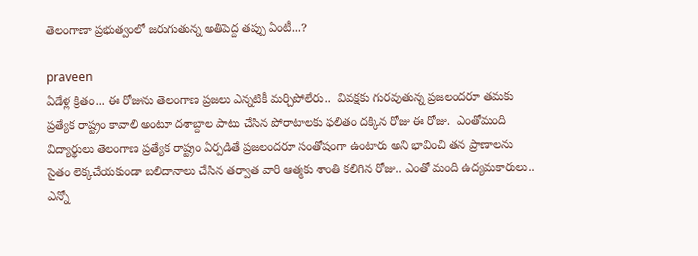తెలంగాణా ప్రభుత్వంలో జరుగుతున్న అతిపెద్ద తప్పు ఏంటీ...?

praveen
ఏడేళ్ల క్రితం... ఈ రోజును తెలంగాణ ప్రజలు ఎన్నటికీ మర్చిపోలేరు..  వివక్షకు గురవుతున్న ప్రజలందరూ తమకు ప్రత్యేక రాష్ట్రం కావాలి అంటూ దశాబ్దాల పాటు చేసిన పోరాటాలకు ఫలితం దక్కిన రోజు ఈ రోజు.  ఎంతోమంది విద్యార్థులు తెలంగాణ ప్రత్యేక రాష్ట్రం ఏర్పడితే ప్రజలందరూ సంతోషంగా ఉంటారు అని భావించి తన ప్రాణాలను సైతం లెక్కచేయకుండా బలిదానాలు చేసిన తర్వాత వారి ఆత్మకు శాంతి కలిగిన రోజు.. ఎంతో మంది ఉద్యమకారులు..  ఎన్నో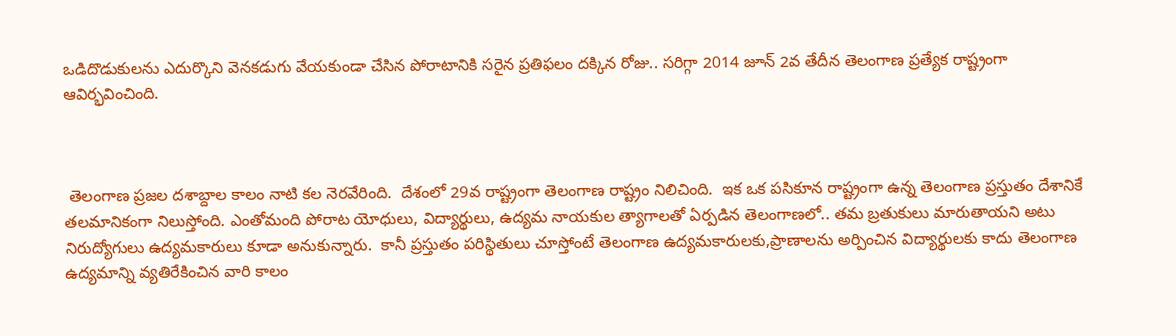ఒడిదొడుకులను ఎదుర్కొని వెనకడుగు వేయకుండా చేసిన పోరాటానికి సరైన ప్రతిఫలం దక్కిన రోజు.. సరిగ్గా 2014 జూన్ 2వ తేదీన తెలంగాణ ప్రత్యేక రాష్ట్రంగా ఆవిర్భవించింది.



 తెలంగాణ ప్రజల దశాబ్దాల కాలం నాటి కల నెరవేరింది.  దేశంలో 29వ రాష్ట్రంగా తెలంగాణ రాష్ట్రం నిలిచింది.  ఇక ఒక పసికూన రాష్ట్రంగా ఉన్న తెలంగాణ ప్రస్తుతం దేశానికే తలమానికంగా నిలుస్తోంది. ఎంతోమంది పోరాట యోధులు, విద్యార్థులు, ఉద్యమ నాయకుల త్యాగాలతో ఏర్పడిన తెలంగాణలో.. తమ బ్రతుకులు మారుతాయని అటు నిరుద్యోగులు ఉద్యమకారులు కూడా అనుకున్నారు.  కానీ ప్రస్తుతం పరిస్థితులు చూస్తోంటే తెలంగాణ ఉద్యమకారులకు,ప్రాణాలను అర్పించిన విద్యార్థులకు కాదు తెలంగాణ ఉద్యమాన్ని వ్యతిరేకించిన వారి కాలం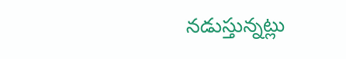నడుస్తున్నట్లు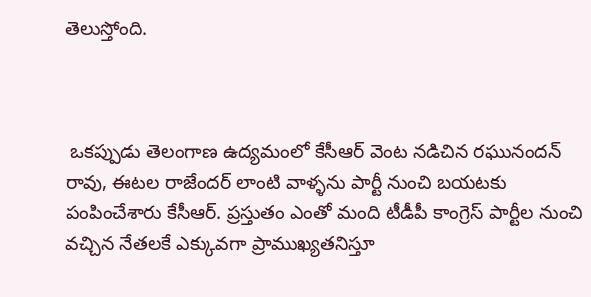తెలుస్తోంది.



 ఒకప్పుడు తెలంగాణ ఉద్యమంలో కేసీఆర్ వెంట నడిచిన రఘునందన్ రావు, ఈటల రాజేందర్ లాంటి వాళ్ళను పార్టీ నుంచి బయటకు పంపించేశారు కేసీఆర్. ప్రస్తుతం ఎంతో మంది టీడీపీ కాంగ్రెస్ పార్టీల నుంచి వచ్చిన నేతలకే ఎక్కువగా ప్రాముఖ్యతనిస్తూ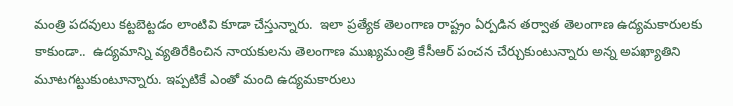మంత్రి పదవులు కట్టబెట్టడం లాంటివి కూడా చేస్తున్నారు.  ఇలా ప్రత్యేక తెలంగాణ రాష్ట్రం ఏర్పడిన తర్వాత తెలంగాణ ఉద్యమకారులకు కాకుండా..  ఉద్యమాన్ని వ్యతిరేకించిన నాయకులను తెలంగాణ ముఖ్యమంత్రి కేసీఆర్ పంచన చేర్చుకుంటున్నారు అన్న అపఖ్యాతిని మూటగట్టుకుంటూన్నారు. ఇప్పటికే ఎంతో మంది ఉద్యమకారులు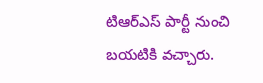టిఆర్ఎస్ పార్టీ నుంచి బయటికి వచ్చారు.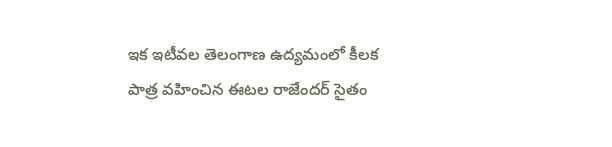ఇక ఇటీవల తెలంగాణ ఉద్యమంలో కీలక పాత్ర వహించిన ఈటల రాజేందర్ సైతం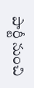పార్టీ నుంచి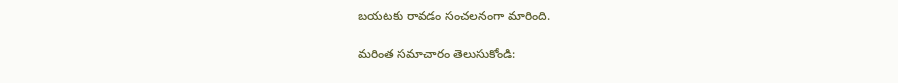బయటకు రావడం సంచలనంగా మారింది.

మరింత సమాచారం తెలుసుకోండి: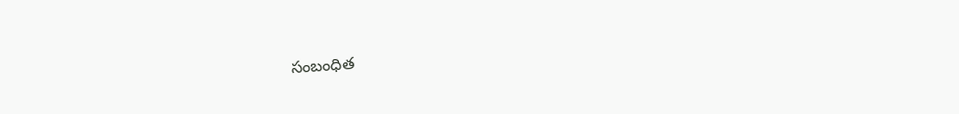సంబంధిత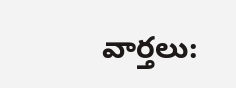వార్తలు: